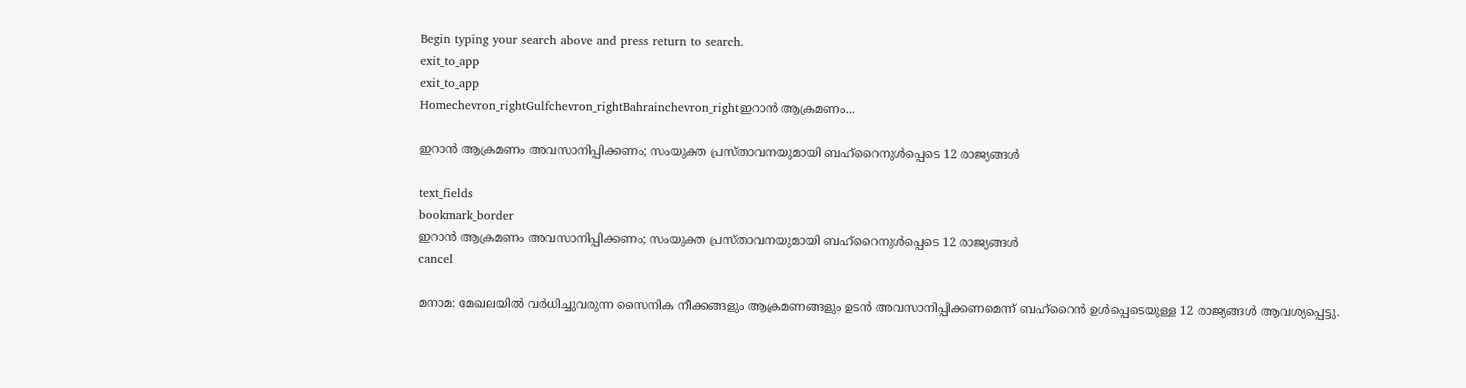Begin typing your search above and press return to search.
exit_to_app
exit_to_app
Homechevron_rightGulfchevron_rightBahrainchevron_rightഇറാൻ ആക്രമണം...

ഇറാൻ ആക്രമണം അവസാനിപ്പിക്കണം; സംയുക്ത പ്രസ്താവനയുമായി ബഹ്റൈനുൾപ്പെടെ 12 രാജ്യങ്ങൾ

text_fields
bookmark_border
ഇറാൻ ആക്രമണം അവസാനിപ്പിക്കണം; സംയുക്ത പ്രസ്താവനയുമായി ബഹ്റൈനുൾപ്പെടെ 12 രാജ്യങ്ങൾ
cancel

മനാമ: മേഖലയിൽ വർധിച്ചുവരുന്ന സൈനിക നീക്കങ്ങളും ആക്രമണങ്ങളും ഉടൻ അവസാനിപ്പിക്കണമെന്ന് ബഹ്റൈൻ ഉൾപ്പെടെയുള്ള 12 രാജ്യങ്ങൾ ആവശ്യപ്പെട്ടു.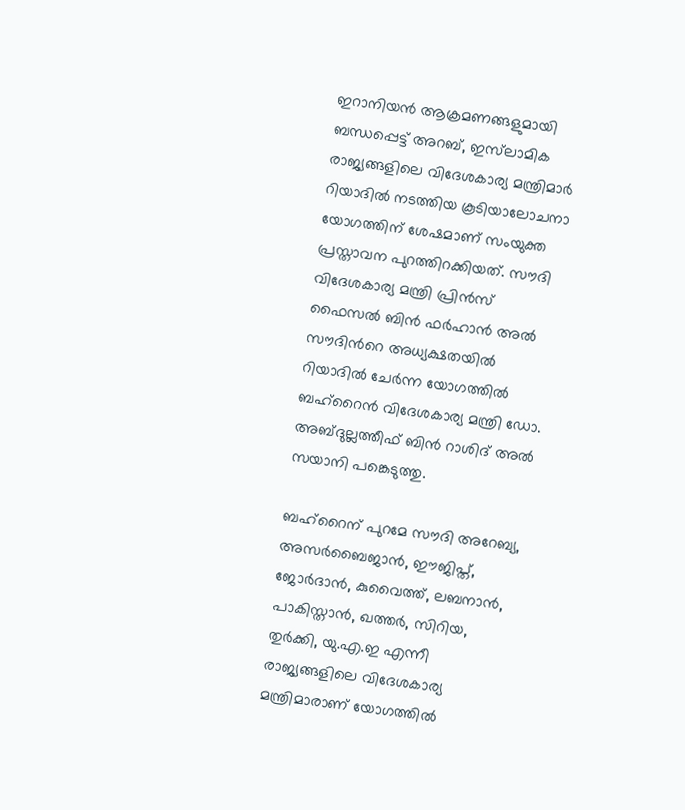ഇറാനിയൻ ആക്രമണങ്ങളുമായി ബന്ധപ്പെട്ട് അറബ്, ഇസ്‌ലാമിക രാജ്യങ്ങളിലെ വിദേശകാര്യ മന്ത്രിമാർ റിയാദിൽ നടത്തിയ കൂടിയാലോചനാ യോഗത്തിന് ശേഷമാണ് സംയുക്ത പ്രസ്താവന പുറത്തിറക്കിയത്. സൗദി വിദേശകാര്യ മന്ത്രി പ്രിൻസ് ഫൈസൽ ബിൻ ഫർഹാൻ അൽ സൗദിന്‍റെ അധ്യക്ഷതയിൽ റിയാദിൽ ചേർന്ന യോഗത്തിൽ ബഹ്‌റൈൻ വിദേശകാര്യ മന്ത്രി ഡോ. അബ്ദുല്ലത്തീഫ് ബിൻ റാശിദ് അൽ സയാനി പങ്കെടുത്തു.

ബഹ്റൈന് പുറമേ സൗദി അറേബ്യ, അസർബൈജാൻ, ഈജിപ്ത്, ജോർദാൻ, കുവൈത്ത്, ലബനാൻ, പാകിസ്താൻ, ഖത്തർ, സിറിയ, തുർക്കി, യു.എ.ഇ എന്നീ രാജ്യങ്ങളിലെ വിദേശകാര്യ മന്ത്രിമാരാണ് യോഗത്തിൽ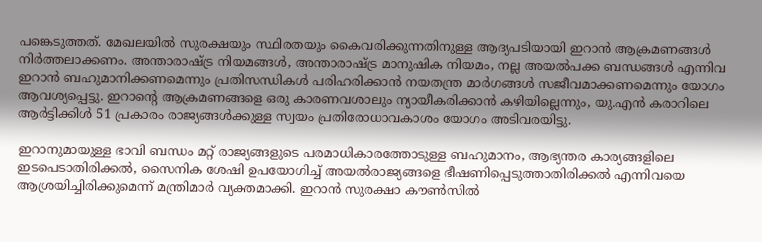പങ്കെടുത്തത്. മേഖലയിൽ സുരക്ഷയും സ്ഥിരതയും കൈവരിക്കുന്നതിനുള്ള ആദ്യപടിയായി ഇറാൻ ആക്രമണങ്ങൾ നിർത്തലാക്കണം. അന്താരാഷ്ട്ര നിയമങ്ങൾ, അന്താരാഷ്ട്ര മാനുഷിക നിയമം, നല്ല അയൽപക്ക ബന്ധങ്ങൾ എന്നിവ ഇറാൻ ബഹുമാനിക്കണമെന്നും പ്രതിസന്ധികൾ പരിഹരിക്കാൻ നയതന്ത്ര മാർഗങ്ങൾ സജീവമാക്കണമെന്നും യോഗം ആവശ്യപ്പെട്ടു. ഇറാന്‍റെ ആക്രമണങ്ങളെ ഒരു കാരണവശാലും ന്യായീകരിക്കാൻ കഴിയില്ലെന്നും, യു.എൻ കരാറിലെ ആർട്ടിക്കിൾ 51 പ്രകാരം രാജ്യങ്ങൾക്കുള്ള സ്വയം പ്രതിരോധാവകാശം യോഗം അടിവരയിട്ടു.

ഇറാനുമായുള്ള ഭാവി ബന്ധം മറ്റ് രാജ്യങ്ങളുടെ പരമാധികാരത്തോടുള്ള ബഹുമാനം, ആഭ്യന്തര കാര്യങ്ങളിലെ ഇടപെടാതിരിക്കൽ, സൈനിക ശേഷി ഉപയോഗിച്ച് അയൽരാജ്യങ്ങളെ ഭീഷണിപ്പെടുത്താതിരിക്കൽ എന്നിവയെ ആശ്രയിച്ചിരിക്കുമെന്ന് മന്ത്രിമാർ വ്യക്തമാക്കി. ഇറാൻ സുരക്ഷാ കൗൺസിൽ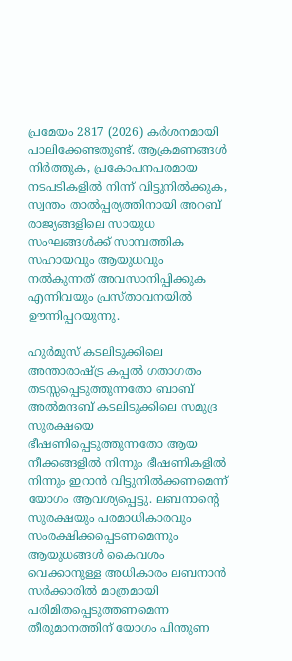പ്രമേയം 2817 (2026) കർശനമായി പാലിക്കേണ്ടതുണ്ട്. ആക്രമണങ്ങൾ നിർത്തുക, പ്രകോപനപരമായ നടപടികളിൽ നിന്ന് വിട്ടുനിൽക്കുക, സ്വന്തം താൽപ്പര്യത്തിനായി അറബ് രാജ്യങ്ങളിലെ സായുധ സംഘങ്ങൾക്ക് സാമ്പത്തിക സഹായവും ആയുധവും നൽകുന്നത് അവസാനിപ്പിക്കുക എന്നിവയും പ്രസ്താവനയിൽ ഊന്നിപ്പറയുന്നു.

ഹുർമുസ് കടലിടുക്കിലെ അന്താരാഷ്ട്ര കപ്പൽ ഗതാഗതം തടസ്സപ്പെടുത്തുന്നതോ ബാബ് അൽമന്ദബ് കടലിടുക്കിലെ സമുദ്ര സുരക്ഷയെ ഭീഷണിപ്പെടുത്തുന്നതോ ആയ നീക്കങ്ങളിൽ നിന്നും ഭീഷണികളിൽ നിന്നും ഇറാൻ വിട്ടുനിൽക്കണമെന്ന് യോഗം ആവശ്യപ്പെട്ടു. ലബനാന്‍റെ സുരക്ഷയും പരമാധികാരവും സംരക്ഷിക്കപ്പെടണമെന്നും ആയുധങ്ങൾ കൈവശം വെക്കാനുള്ള അധികാരം ലബനാൻ സർക്കാരിൽ മാത്രമായി പരിമിതപ്പെടുത്തണമെന്ന തീരുമാനത്തിന് യോഗം പിന്തുണ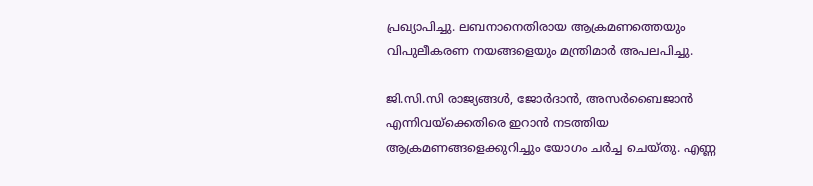പ്രഖ്യാപിച്ചു. ലബനാനെതിരായ ആക്രമണത്തെയും വിപുലീകരണ നയങ്ങളെയും മന്ത്രിമാർ അപലപിച്ചു.

ജി.സി.സി രാജ്യങ്ങൾ, ജോർദാൻ, അസർബൈജാൻ എന്നിവയ്ക്കെതിരെ ഇറാൻ നടത്തിയ ആക്രമണങ്ങളെക്കുറിച്ചും യോഗം ചർച്ച ചെയ്തു. എണ്ണ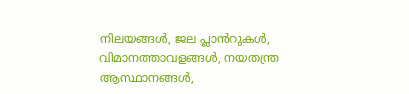നിലയങ്ങൾ, ജല പ്ലാൻറുകൾ, വിമാനത്താവളങ്ങൾ, നയതന്ത്ര ആസ്ഥാനങ്ങൾ,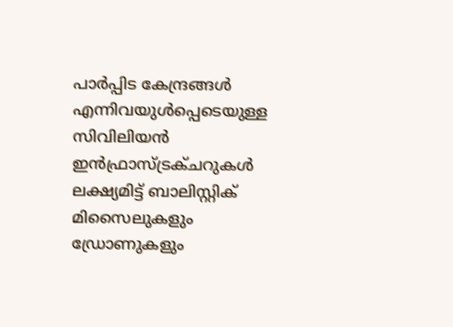പാർപ്പിട കേന്ദ്രങ്ങൾ എന്നിവയുൾപ്പെടെയുള്ള സിവിലിയൻ ഇൻഫ്രാസ്ട്രക്ചറുകൾ ലക്ഷ്യമിട്ട് ബാലിസ്റ്റിക് മിസൈലുകളും ഡ്രോണുകളും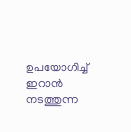ഉപയോഗിച്ച് ഇറാൻ നടത്തുന്ന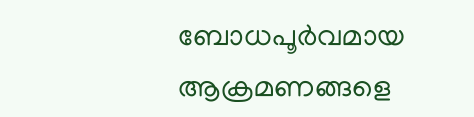ബോധപൂർവമായ ആക്രമണങ്ങളെ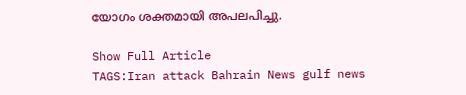യോഗം ശക്തമായി അപലപിച്ചു.

Show Full Article
TAGS:Iran attack Bahrain News gulf news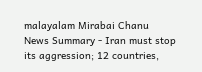malayalam Mirabai Chanu
News Summary - Iran must stop its aggression; 12 countries,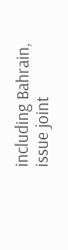including Bahrain, issue joint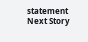statement
Next Story